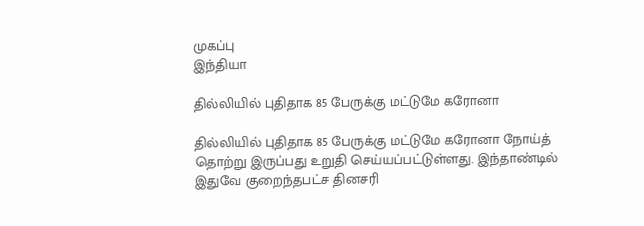முகப்பு
இந்தியா

தில்லியில் புதிதாக 85 பேருக்கு மட்டுமே கரோனா

தில்லியில் புதிதாக 85 பேருக்கு மட்டுமே கரோனா நோய்த் தொற்று இருப்பது உறுதி செய்யப்பட்டுள்ளது. இந்தாண்டில் இதுவே குறைந்தபட்ச தினசரி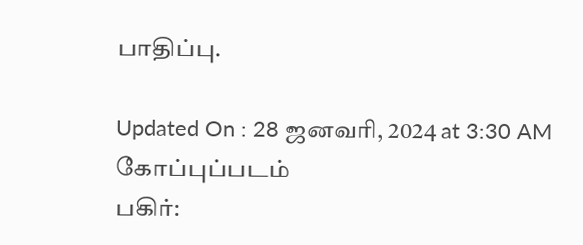பாதிப்பு.

Updated On : 28 ஜனவரி, 2024 at 3:30 AM
கோப்புப்படம்
பகிர்: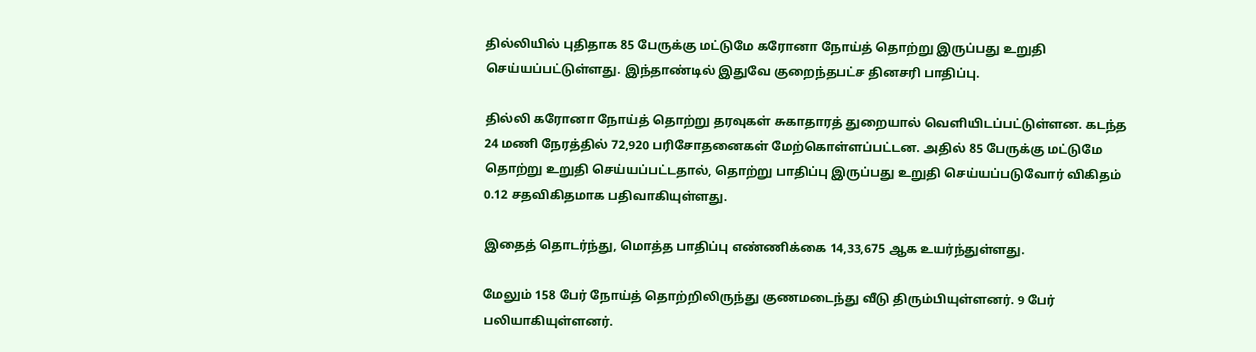தில்லியில் புதிதாக 85 பேருக்கு மட்டுமே கரோனா நோய்த் தொற்று இருப்பது உறுதி செய்யப்பட்டுள்ளது. இந்தாண்டில் இதுவே குறைந்தபட்ச தினசரி பாதிப்பு.

தில்லி கரோனா நோய்த் தொற்று தரவுகள் சுகாதாரத் துறையால் வெளியிடப்பட்டுள்ளன. கடந்த 24 மணி நேரத்தில் 72,920 பரிசோதனைகள் மேற்கொள்ளப்பட்டன. அதில் 85 பேருக்கு மட்டுமே தொற்று உறுதி செய்யப்பட்டதால், தொற்று பாதிப்பு இருப்பது உறுதி செய்யப்படுவோர் விகிதம் 0.12 சதவிகிதமாக பதிவாகியுள்ளது.

இதைத் தொடர்ந்து, மொத்த பாதிப்பு எண்ணிக்கை 14,33,675 ஆக உயர்ந்துள்ளது.

மேலும் 158 பேர் நோய்த் தொற்றிலிருந்து குணமடைந்து வீடு திரும்பியுள்ளனர். 9 பேர் பலியாகியுள்ளனர்.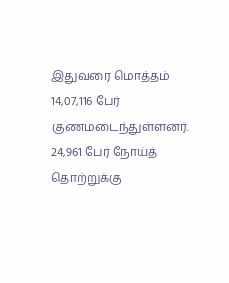இதுவரை மொத்தம் 14,07,116 பேர் குணமடைந்துள்ளனர். 24,961 பேர் நோய்த் தொற்றுக்கு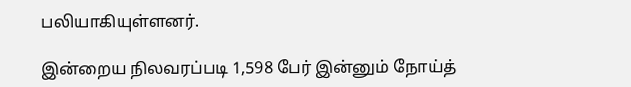பலியாகியுள்ளனர்.

இன்றைய நிலவரப்படி 1,598 பேர் இன்னும் நோய்த்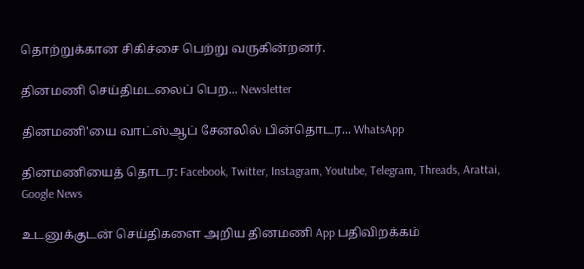தொற்றுக்கான சிகிச்சை பெற்று வருகின்றனர்.

தினமணி செய்திமடலைப் பெற... Newsletter

தினமணி'யை வாட்ஸ்ஆப் சேனலில் பின்தொடர... WhatsApp

தினமணியைத் தொடர: Facebook, Twitter, Instagram, Youtube, Telegram, Threads, Arattai, Google News

உடனுக்குடன் செய்திகளை அறிய தினமணி App பதிவிறக்கம்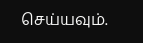செய்யவும்.